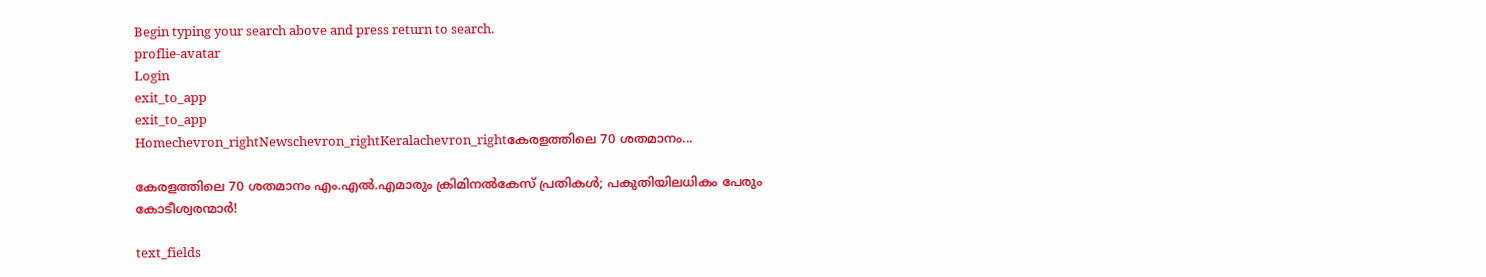Begin typing your search above and press return to search.
proflie-avatar
Login
exit_to_app
exit_to_app
Homechevron_rightNewschevron_rightKeralachevron_rightകേരളത്തിലെ 70 ശതമാനം...

കേരളത്തിലെ 70 ശതമാനം എം.എൽ.എമാരും ക്രിമിനൽകേസ് പ്രതികൾ; പകുതിയിലധികം പേരും കോടീശ്വരന്മാർ!

text_fields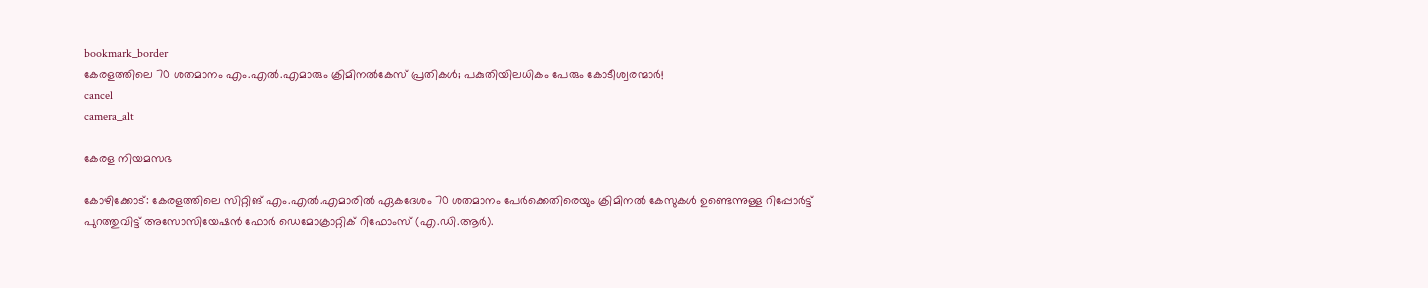bookmark_border
കേരളത്തിലെ 70 ശതമാനം എം.എൽ.എമാരും ക്രിമിനൽകേസ് പ്രതികൾ; പകുതിയിലധികം പേരും കോടീശ്വരന്മാർ!
cancel
camera_alt

കേരള നിയമസഭ

കോഴിക്കോട്: കേരളത്തിലെ സിറ്റിങ് എം.എൽ.എമാരിൽ ഏകദേശം 70 ശതമാനം പേർക്കെതിരെയും ക്രിമിനൽ കേസുകൾ ഉണ്ടെന്നുള്ള റിപ്പോർട്ട് പുറത്തുവിട്ട് അസോസിയേഷൻ ഫോർ ഡെമോക്രാറ്റിക് റിഫോംസ് (എ.ഡി.ആർ).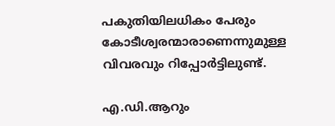പകുതിയിലധികം പേരും കോടീശ്വരന്മാരാണെന്നുമുള്ള വിവരവും റിപ്പോർട്ടിലുണ്ട്.

എ.ഡി.ആറും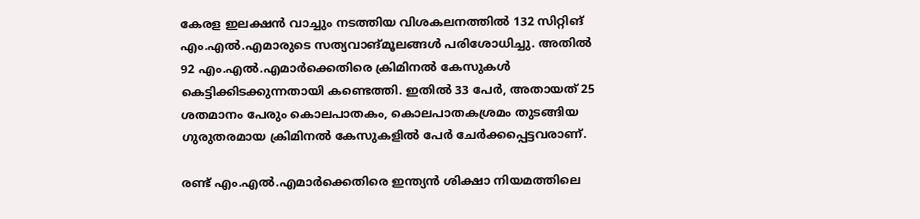കേരള ഇലക്ഷൻ വാച്ചും നടത്തിയ വിശകലനത്തിൽ 132 സിറ്റിങ് എം.എൽ.എമാരുടെ സത്യവാങ്മൂലങ്ങൾ പരിശോധിച്ചു. അതിൽ 92 എം.എൽ.എമാർക്കെതിരെ ക്രിമിനൽ കേസുകൾ കെട്ടിക്കിടക്കുന്നതായി കണ്ടെത്തി. ഇതിൽ 33 പേർ, അതായത് 25 ശതമാനം പേരും കൊലപാതകം, കൊലപാതകശ്രമം തുടങ്ങിയ ഗുരുതരമായ ക്രിമിനൽ കേസുകളിൽ പേർ ചേർക്കപ്പെട്ടവരാണ്.

രണ്ട് എം.എൽ.എമാർക്കെതിരെ ഇന്ത്യൻ ശിക്ഷാ നിയമത്തിലെ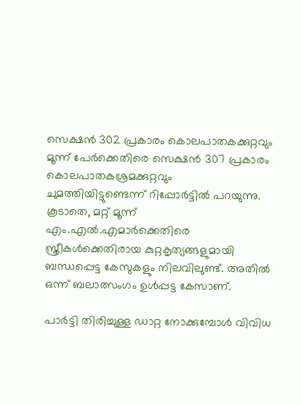സെക്ഷൻ 302 പ്രകാരം കൊലപാതകക്കുറ്റവും മൂന്ന് പേർക്കെതിരെ സെക്ഷൻ 307 പ്രകാരം കൊലപാതകശ്രമക്കുറ്റവും ചുമത്തിയിട്ടുണ്ടെന്ന് റിപ്പോർട്ടിൽ പറയുന്നു. കൂടാതെ, മറ്റ് മൂന്ന് എം.എൽ.എമാർക്കെതിരെ സ്ത്രീകൾക്കെതിരായ കുറ്റകൃത്യങ്ങളുമായി ബന്ധപ്പെട്ട കേസുകളും നിലവിലുണ്ട്. അതിൽ ഒന്ന് ബലാത്സംഗം ഉൾപ്പട്ട കേസാണ്.

പാർട്ടി തിരിച്ചുള്ള ഡാറ്റ നോക്കുമ്പോൾ വിവിധ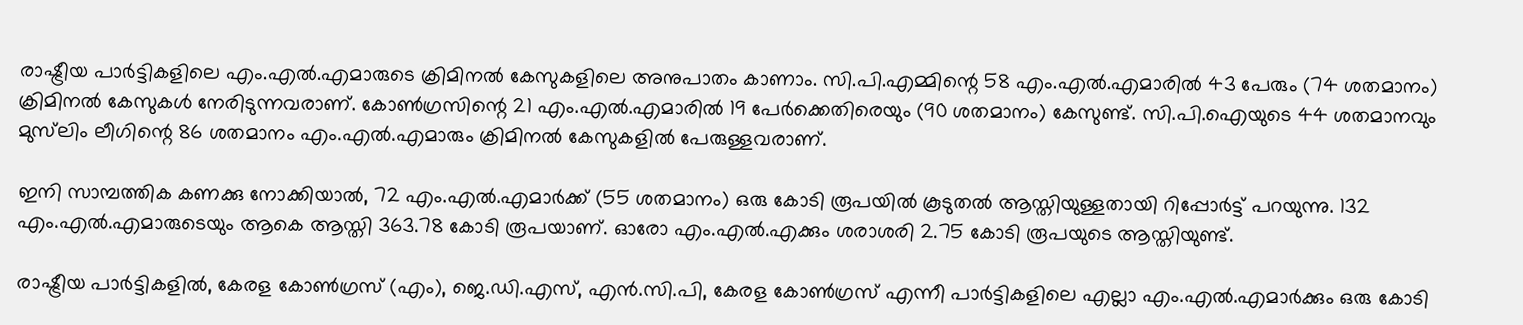രാഷ്ട്രീയ പാർട്ടികളിലെ എം‌.എൽ.എമാരുടെ ക്രിമിനൽ കേസുകളിലെ അനുപാതം കാണാം. സി.പി.എമ്മിന്റെ 58 എം‌.എൽ‌.എമാരിൽ 43 പേരും (74 ശതമാനം) ക്രിമിനൽ കേസുകൾ നേരിടുന്നവരാണ്. കോൺഗ്രസിന്റെ 21 എം‌.എൽ‌.എമാരിൽ 19 പേർക്കെതിരെയും (90 ശതമാനം) കേസുണ്ട്. സി.പി.ഐയുടെ 44 ശതമാനവും മുസ്‍ലിം ലീഗിന്റെ 86 ശതമാനം എം‌.എൽ‌.എമാരും ക്രിമിനൽ കേസുകളിൽ പേരുള്ളവരാണ്.

ഇനി സാമ്പത്തിക കണക്കു നോക്കിയാൽ, 72 എം.എൽ.എമാർക്ക് (55 ശതമാനം) ഒരു കോടി രൂപയിൽ കൂടുതൽ ആസ്തിയുള്ളതായി റിപ്പോർട്ട് പറയുന്നു. 132 എം.എൽ.എമാരുടെയും ആകെ ആസ്തി 363.78 കോടി രൂപയാണ്. ഓരോ എം.എൽ.എക്കും ശരാശരി 2.75 കോടി രൂപയുടെ ആസ്തിയുണ്ട്.

രാഷ്ട്രീയ പാർട്ടികളിൽ, കേരള കോൺഗ്രസ് (എം), ജെ.ഡി.എസ്, എൻ.സി.പി, കേരള കോൺഗ്രസ് എന്നീ പാർട്ടികളിലെ എല്ലാ എം.എൽ.എമാർക്കും ഒരു കോടി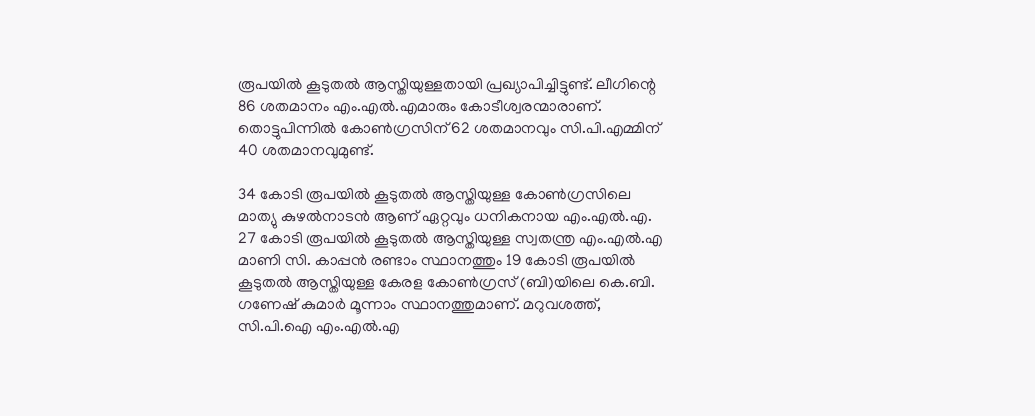രൂപയിൽ കൂടുതൽ ആസ്തിയുള്ളതായി പ്രഖ്യാപിച്ചിട്ടുണ്ട്. ലീഗിന്റെ 86 ശതമാനം എം.എൽ.എമാരും കോടീശ്വരന്മാരാണ്. തൊട്ടുപിന്നിൽ കോൺഗ്രസിന് 62 ശതമാനവും സി.പി.എമ്മിന് 40 ശതമാനവുമുണ്ട്.

34 കോടി രൂപയിൽ കൂടുതൽ ആസ്തിയുള്ള കോൺഗ്രസിലെ മാത്യു കുഴൽനാടൻ ആണ് ഏറ്റവും ധനികനായ എം.എൽ.എ. 27 കോടി രൂപയിൽ കൂടുതൽ ആസ്തിയുള്ള സ്വതന്ത്ര എം.എൽ.എ മാണി സി. കാപ്പൻ രണ്ടാം സ്ഥാനത്തും 19 കോടി രൂപയിൽ കൂടുതൽ ആസ്തിയുള്ള കേരള കോൺഗ്രസ് (ബി)യിലെ കെ.ബി. ഗണേഷ് കുമാർ മൂന്നാം സ്ഥാനത്തുമാണ്. മറുവശത്ത്, സി.പി.ഐ എം.എൽ.എ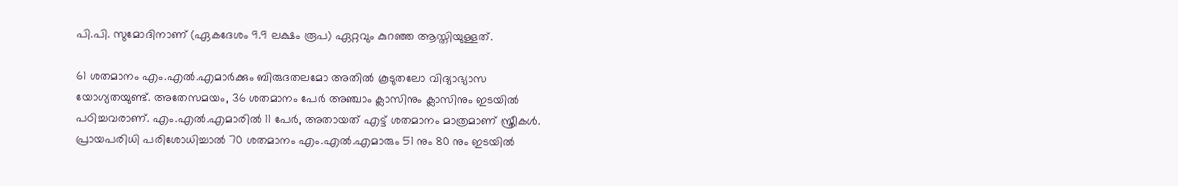പി.പി. സുമോദിനാണ് (ഏകദേശം 9.9 ലക്ഷം രൂപ) ഏറ്റവും കുറഞ്ഞ ആസ്തിയുള്ളത്.

61 ശതമാനം എം.എൽ.എമാർക്കും ബിരുദതലമോ അതിൽ കൂടുതലോ വിദ്യാഭ്യാസ യോഗ്യതയുണ്ട്. അതേസമയം, 36 ശതമാനം പേർ അഞ്ചാം ക്ലാസിനും ക്ലാസിനും ഇടയിൽ പഠിച്ചവരാണ്. എം.എൽ.എമാരിൽ 11 പേർ, അതായത് എട്ട് ശതമാനം മാത്രമാണ് സ്ത്രീകൾ. പ്രായപരിധി പരിശോധിച്ചാൽ 70 ശതമാനം എം.എൽ.എമാരും 51 നും 80 നും ഇടയിൽ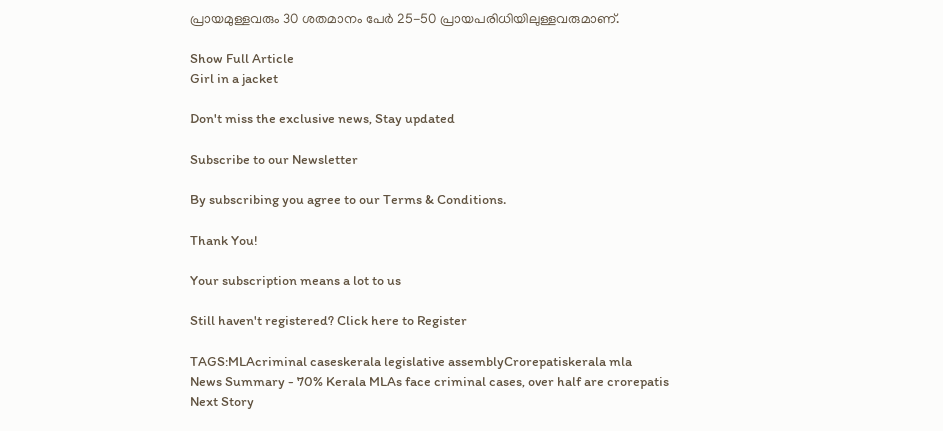പ്രായമുള്ളവരും 30 ശതമാനം പേർ 25-50 പ്രായപരിധിയിലുള്ളവരുമാണ്.

Show Full Article
Girl in a jacket

Don't miss the exclusive news, Stay updated

Subscribe to our Newsletter

By subscribing you agree to our Terms & Conditions.

Thank You!

Your subscription means a lot to us

Still haven't registered? Click here to Register

TAGS:MLAcriminal caseskerala legislative assemblyCrorepatiskerala mla
News Summary - 70% Kerala MLAs face criminal cases, over half are crorepatis
Next Story